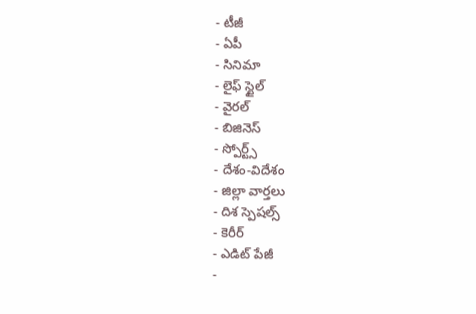- టీజీ
- ఏపీ
- సినిమా
- లైఫ్ స్టైల్
- వైరల్
- బిజినెస్
- స్పోర్ట్స్
- దేశం-విదేశం
- జిల్లా వార్తలు
- దిశ స్పెషల్స్
- కెరీర్
- ఎడిట్ పేజీ
-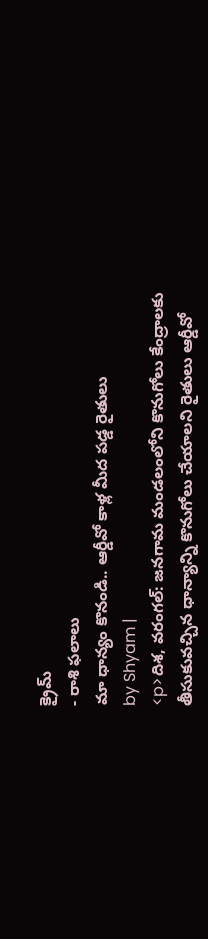క్రైమ్
- రాశి ఫలాలు
మా ధాన్యం కొనండి.. ఆర్డీవో కాళ్ల మీద పడ్డ రైతులు
by Shyam |
<p>దిశ, వరంగల్: జనగామ మండలంలోని కొనుగోలు కేంద్రాలకు తీసుకువచ్చిన ధాన్యాన్ని కొనుగోలు చేయాలని రైతులు ఆర్డీవో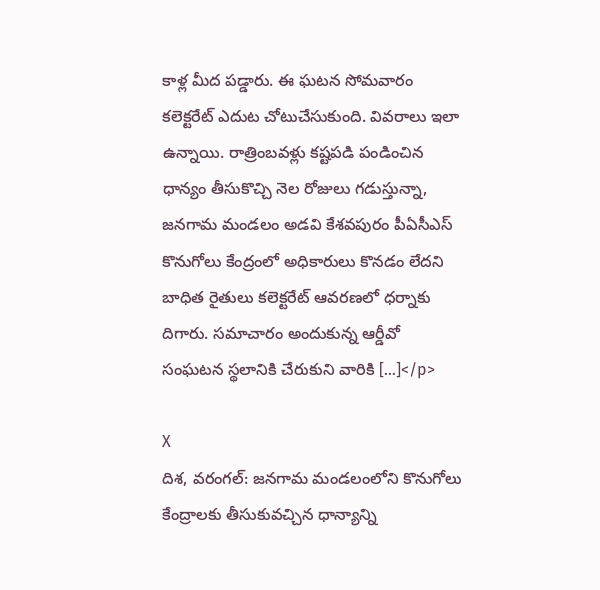కాళ్ల మీద పడ్డారు. ఈ ఘటన సోమవారం కలెక్టరేట్ ఎదుట చోటుచేసుకుంది. వివరాలు ఇలా ఉన్నాయి. రాత్రింబవళ్లు కష్టపడి పండించిన ధాన్యం తీసుకొచ్చి నెల రోజులు గడుస్తున్నా, జనగామ మండలం అడవి కేశవపురం పీఏసీఎస్ కొనుగోలు కేంద్రంలో అధికారులు కొనడం లేదని బాధిత రైతులు కలెక్టరేట్ ఆవరణలో ధర్నాకు దిగారు. సమాచారం అందుకున్న ఆర్డీవో సంఘటన స్థలానికి చేరుకుని వారికి […]</p>

X
దిశ, వరంగల్: జనగామ మండలంలోని కొనుగోలు కేంద్రాలకు తీసుకువచ్చిన ధాన్యాన్ని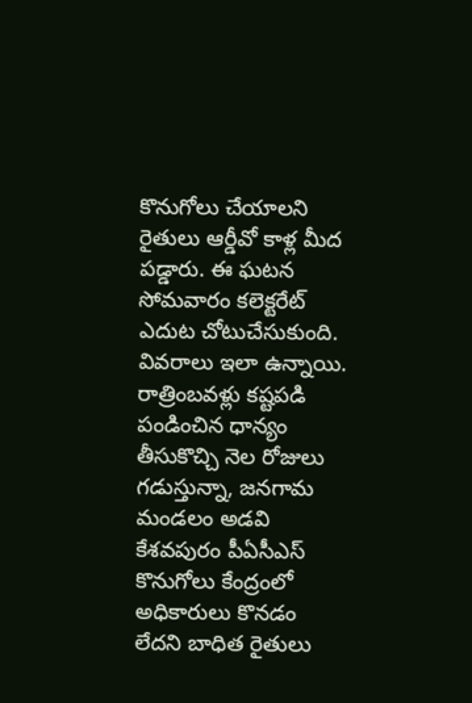కొనుగోలు చేయాలని రైతులు ఆర్డీవో కాళ్ల మీద పడ్డారు. ఈ ఘటన సోమవారం కలెక్టరేట్ ఎదుట చోటుచేసుకుంది. వివరాలు ఇలా ఉన్నాయి. రాత్రింబవళ్లు కష్టపడి పండించిన ధాన్యం తీసుకొచ్చి నెల రోజులు గడుస్తున్నా, జనగామ మండలం అడవి కేశవపురం పీఏసీఎస్ కొనుగోలు కేంద్రంలో అధికారులు కొనడం లేదని బాధిత రైతులు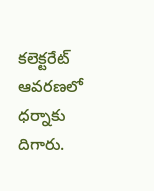కలెక్టరేట్ ఆవరణలో ధర్నాకు దిగారు.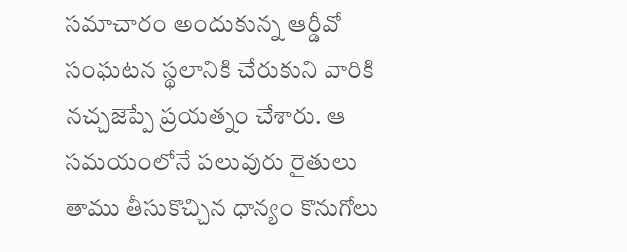సమాచారం అందుకున్న ఆర్డీవో సంఘటన స్థలానికి చేరుకుని వారికి నచ్చజెప్పే ప్రయత్నం చేశారు. ఆ సమయంలోనే పలువురు రైతులు తాము తీసుకొచ్చిన ధాన్యం కొనుగోలు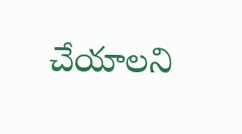చేయాలని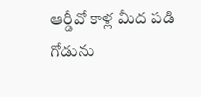ఆర్డీవో కాళ్ల మీద పడి గోడును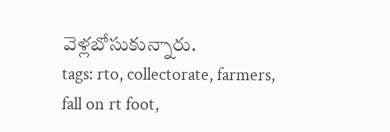వెళ్లబోసుకున్నారు.
tags: rto, collectorate, farmers, fall on rt foot,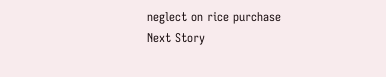neglect on rice purchase
Next Story